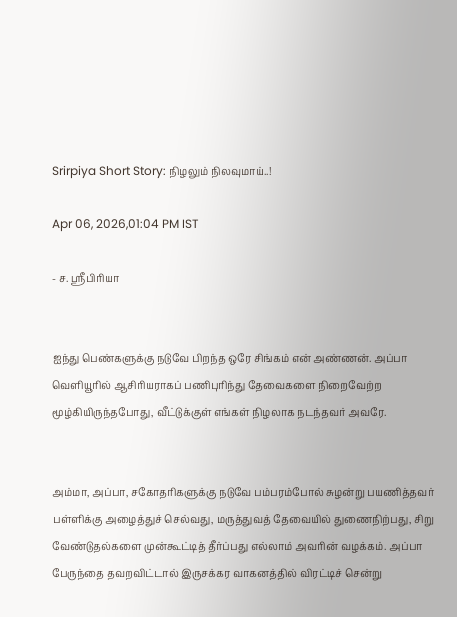Srirpiya Short Story: நிழலும் நிலவுமாய்..!

Apr 06, 2026,01:04 PM IST

- ச. ஸ்ரீபிரியா


ஐந்து பெண்களுக்கு நடுவே பிறந்த ஒரே சிங்கம் என் அண்ணன். அப்பா வெளியூரில் ஆசிரியராகப் பணிபுரிந்து தேவைகளை நிறைவேற்ற மூழ்கியிருந்தபோது, வீட்டுக்குள் எங்கள் நிழலாக நடந்தவர் அவரே.


அம்மா, அப்பா, சகோதரிகளுக்கு நடுவே பம்பரம்போல் சுழன்று பயணித்தவர் பள்ளிக்கு அழைத்துச் செல்வது, மருத்துவத் தேவையில் துணைநிற்பது, சிறு வேண்டுதல்களை முன்கூட்டித் தீர்ப்பது எல்லாம் அவரின் வழக்கம். அப்பா பேருந்தை தவறவிட்டால் இருசக்கர வாகனத்தில் விரட்டிச் சென்று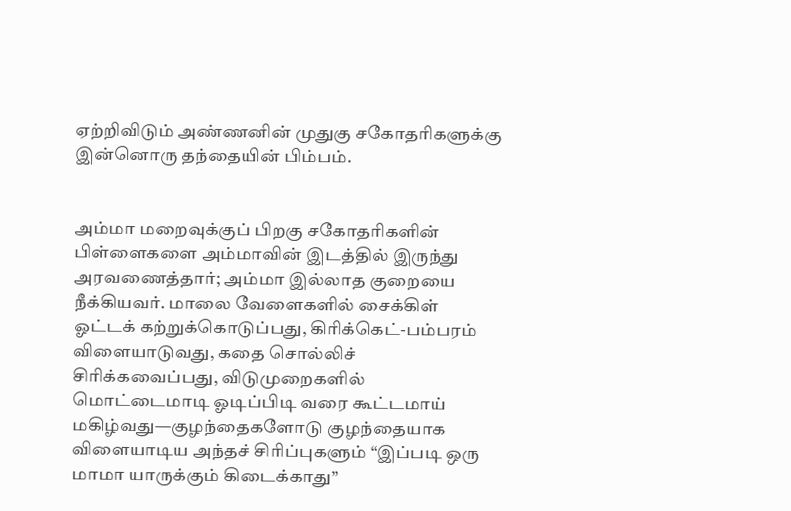ஏற்றிவிடும் அண்ணனின் முதுகு சகோதரிகளுக்கு இன்னொரு தந்தையின் பிம்பம்.


அம்மா மறைவுக்குப் பிறகு சகோதரிகளின் பிள்ளைகளை அம்மாவின் இடத்தில் இருந்து அரவணைத்தார்; அம்மா இல்லாத குறையை நீக்கியவர். மாலை வேளைகளில் சைக்கிள் ஓட்டக் கற்றுக்கொடுப்பது, கிரிக்கெட்-பம்பரம் விளையாடுவது, கதை சொல்லிச் சிரிக்கவைப்பது, விடுமுறைகளில் மொட்டைமாடி ஓடிப்பிடி வரை கூட்டமாய் மகிழ்வது—குழந்தைகளோடு குழந்தையாக விளையாடிய அந்தச் சிரிப்புகளும் “இப்படி ஒரு மாமா யாருக்கும் கிடைக்காது”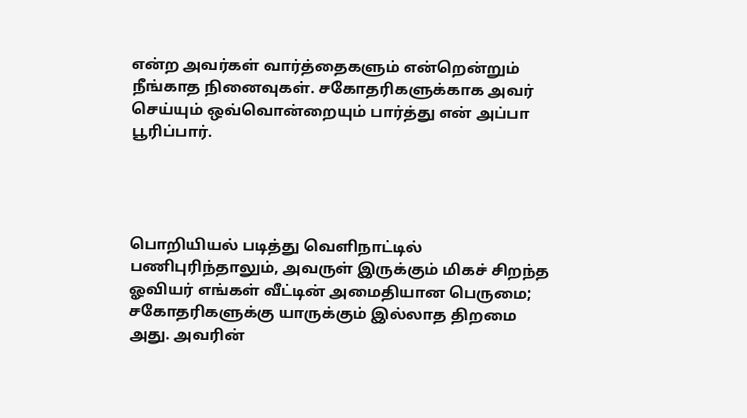என்ற அவர்கள் வார்த்தைகளும் என்றென்றும் நீங்காத நினைவுகள். சகோதரிகளுக்காக அவர் செய்யும் ஒவ்வொன்றையும் பார்த்து என் அப்பா பூரிப்பார்.




பொறியியல் படித்து வெளிநாட்டில் பணிபுரிந்தாலும், அவருள் இருக்கும் மிகச் சிறந்த ஓவியர் எங்கள் வீட்டின் அமைதியான பெருமை; சகோதரிகளுக்கு யாருக்கும் இல்லாத திறமை அது. அவரின்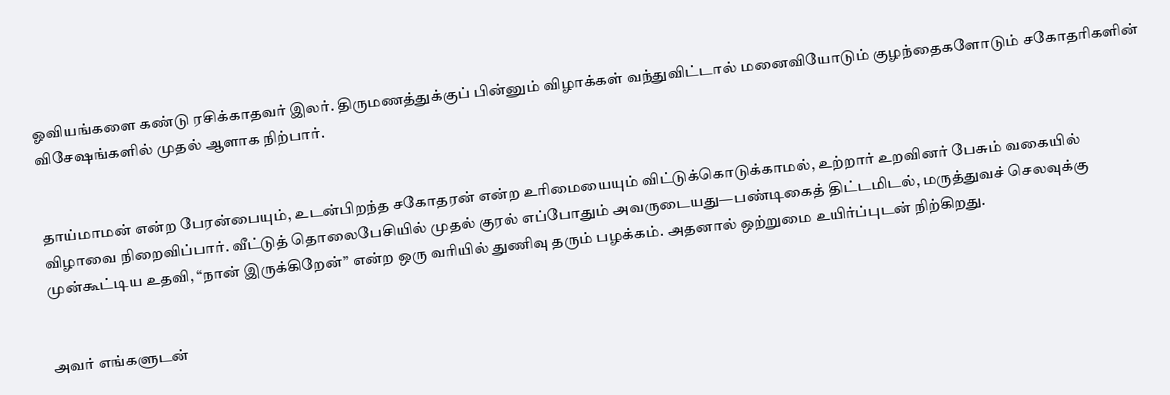ஓவியங்களை கண்டு ரசிக்காதவர் இலர். திருமணத்துக்குப் பின்னும் விழாக்கள் வந்துவிட்டால் மனைவியோடும் குழந்தைகளோடும் சகோதரிகளின் விசேஷங்களில் முதல் ஆளாக நிற்பார்.


தாய்மாமன் என்ற பேரன்பையும், உடன்பிறந்த சகோதரன் என்ற உரிமையையும் விட்டுக்கொடுக்காமல், உற்றார் உறவினர் பேசும் வகையில் விழாவை நிறைவிப்பார். வீட்டுத் தொலைபேசியில் முதல் குரல் எப்போதும் அவருடையது—பண்டிகைத் திட்டமிடல், மருத்துவச் செலவுக்கு முன்கூட்டிய உதவி, “நான் இருக்கிறேன்” என்ற ஒரு வரியில் துணிவு தரும் பழக்கம். அதனால் ஒற்றுமை உயிர்ப்புடன் நிற்கிறது.


அவர் எங்களுடன்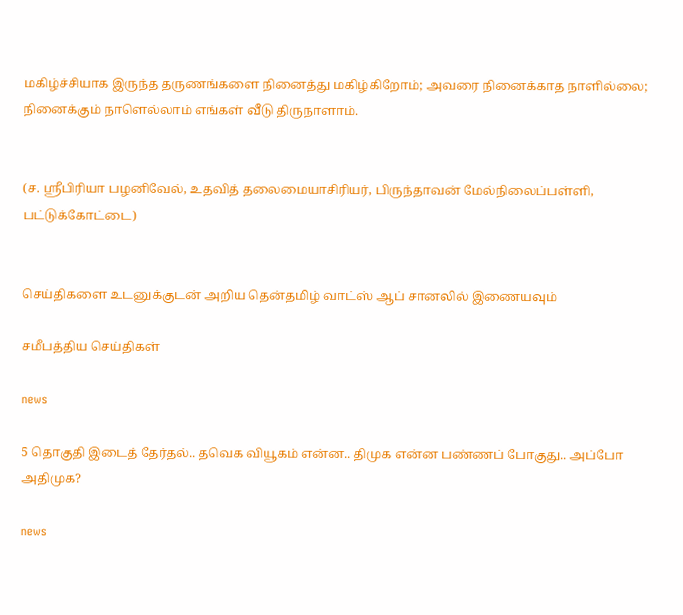மகிழ்ச்சியாக இருந்த தருணங்களை நினைத்து மகிழ்கிறோம்; அவரை நினைக்காத நாளில்லை; நினைக்கும் நாளெல்லாம் எங்கள் வீடு திருநாளாம்.


(ச. ஸ்ரீபிரியா பழனிவேல், உதவித் தலைமையாசிரியர், பிருந்தாவன் மேல்நிலைப்பள்ளி,  பட்டுக்கோட்டை)


செய்திகளை உடனுக்குடன் அறிய தென்தமிழ் வாட்ஸ் ஆப் சானலில் இணையவும்

சமீபத்திய செய்திகள்

news

5 தொகுதி இடைத் தேர்தல்.. தவெக வியூகம் என்ன.. திமுக என்ன பண்ணப் போகுது.. அப்போ அதிமுக?

news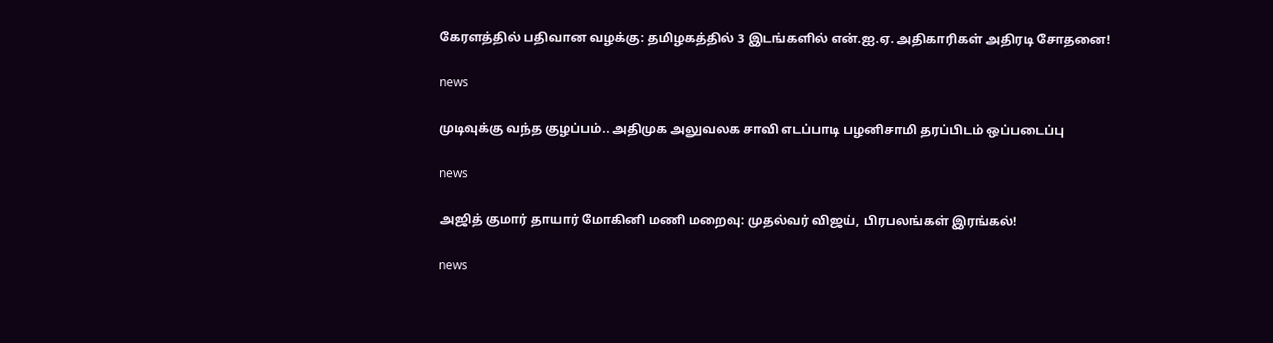கேரளத்தில் பதிவான வழக்கு: தமிழகத்தில் 3 இடங்களில் என்.ஐ.ஏ. அதிகாரிகள் அதிரடி சோதனை!

news

முடிவுக்கு வந்த குழப்பம்.. அதிமுக அலுவலக சாவி எடப்பாடி பழனிசாமி தரப்பிடம் ஒப்படைப்பு

news

அஜித் குமார் தாயார் மோகினி மணி மறைவு: முதல்வர் விஜய், பிரபலங்கள் இரங்கல்!

news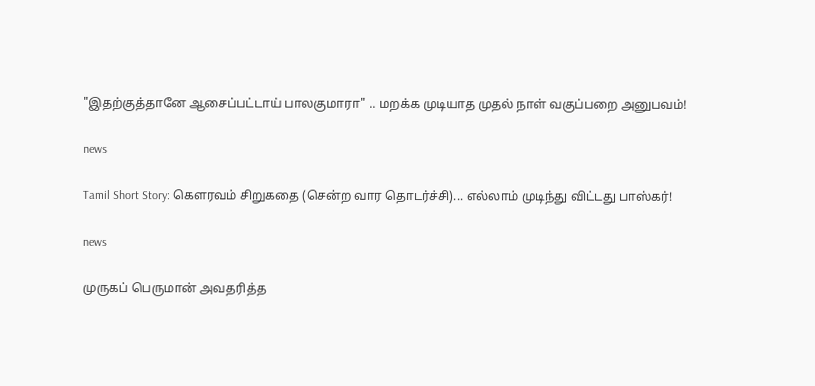"இதற்குத்தானே ஆசைப்பட்டாய் பாலகுமாரா" .. மறக்க முடியாத முதல் நாள் வகுப்பறை அனுபவம்!

news

Tamil Short Story: கௌரவம் சிறுகதை (சென்ற வார தொடர்ச்சி)... எல்லாம் முடிந்து விட்டது பாஸ்கர்!

news

முருகப் பெருமான் அவதரித்த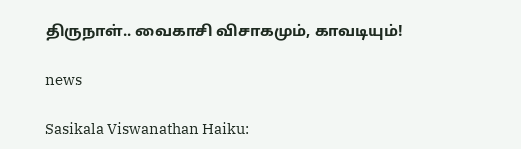திருநாள்.. வைகாசி விசாகமும், காவடியும்!

news

Sasikala Viswanathan Haiku: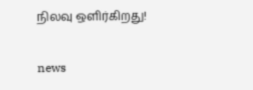நிலவு ஒளிர்கிறது!

news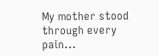My mother stood through every pain...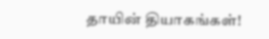தாயின் தியாகங்கள்!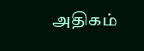அதிகம்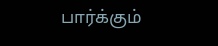பார்க்கும்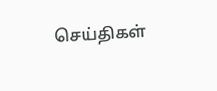செய்திகள்